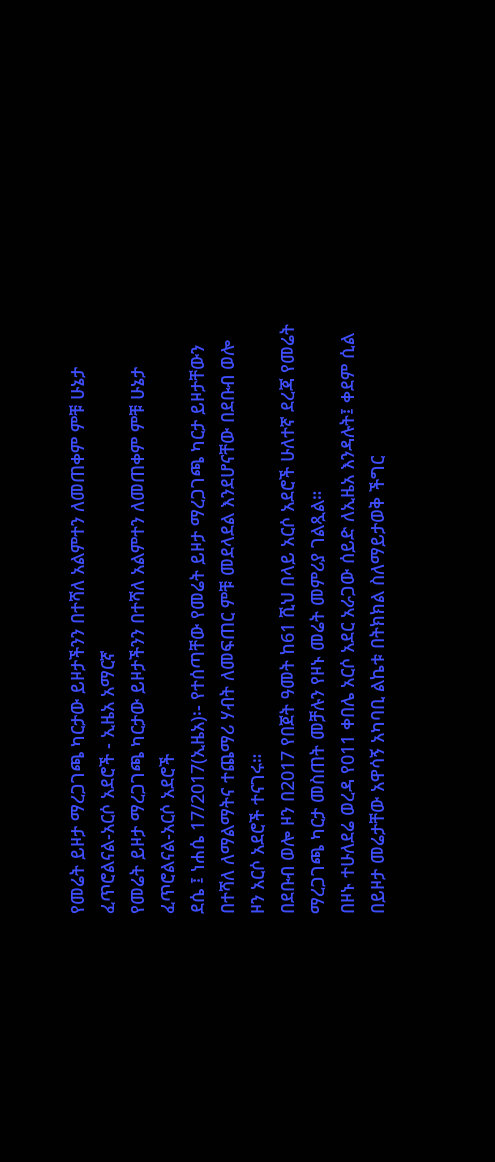የመሬት ይዞታ ማረጋገጫ ካርታው ይዞታችንን በተሻለ አልምተን ለመጠቀም ምቹ ሁኔታ ፈጥሮልናል-አርሶ አደሮች - ኢዜአ አማርኛ
የመሬት ይዞታ ማረጋገጫ ካርታው ይዞታችንን በተሻለ አልምተን ለመጠቀም ምቹ ሁኔታ ፈጥሮልናል-አርሶ አደሮች
ደሴ ፤ ነሐሴ 17/2017(ኢዜአ)፡- የተሰጣቸው የመሬት ይዞታ ማረጋገጫ ካርታ ይዞታቸውን በተሻለ ለማልማትና ተጨማሪ ሃብት ለመፍጠር ምቹ መደላደል እንደሆናቸው በደቡብ ወሎ ዞን አርሶ አደሮች ተናገሩ።
በደቡብ ወሎ ዞን በ2017 የበጀት ዓመት ከ61 ሺህ በላይ አርሶ አደሮች ሁለተኛ ደረጃ የመሬት ማረጋገጫ ካርታ መስጠት መቻሉን የዞኑ መሬት መምሪያ ገልጿል።
በዞኑ ተሁለደሬ ወረዳ የ011 ቀበሌ አርሶ አደር አራጋው ሰይድ ለኢዜአ እንዳሉት፤ ቀደም ሲል በይዞታ መሬታቸው አዋሳኝ አካባቢ ልኬቱ በትክክል ስለማይታወቅ ችግር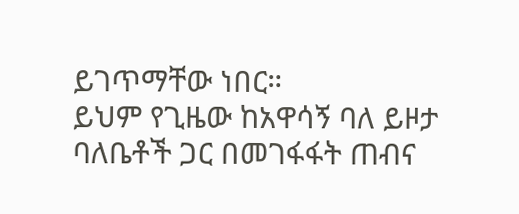ይገጥማቸው ነበር።
ይህም የጊዜው ከአዋሳኝ ባለ ይዞታ ባለቤቶች ጋር በመገፋፋት ጠብና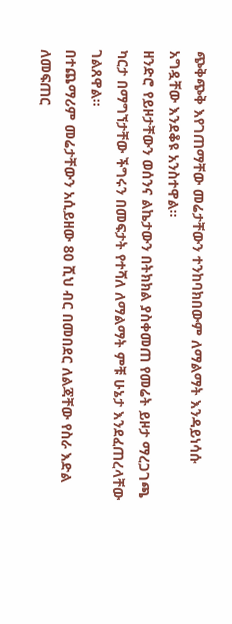ጭቅጭቅ እየገጠማቸው መሬታቸውን ተንከባክበውም ለማልማት እንዳይነሳሱ አግዷቸው እንደቆዩ አንስተዋል።
ዘንድሮ የይዞታቸውን ወሰንና ልኬታውን በትክክል ያስቀመጠ የመሬት ይዞታ ማረጋገጫ ካርታ በማግኘታቸው ችግሩን በመፍታት የተሻለ ለማልማት ምቹ ሁኔታ እንደፈጠረላቸው ገልጸዋል።
በተጨማሪም መሬታቸውን አሲይዘው 80 ሺህ ብር በመበደር ለልጃቸው የስራ እድል ለመፍጠር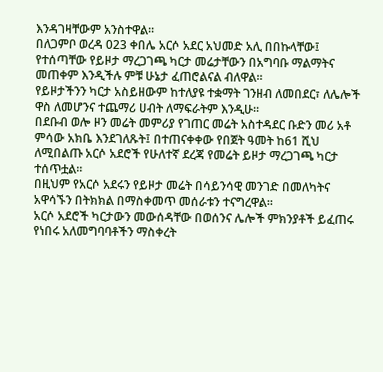እንዳገዛቸውም አንስተዋል።
በለጋምቦ ወረዳ 023 ቀበሌ አርሶ አደር አህመድ አሊ በበኩላቸው፤ የተሰጣቸው የይዞታ ማረጋገጫ ካርታ መሬታቸውን በአግባቡ ማልማትና መጠቀም እንዲችሉ ምቹ ሁኔታ ፈጠሮልናል ብለዋል።
የይዞታችንን ካርታ አስይዘውም ከተለያዩ ተቋማት ገንዘብ ለመበደር፣ ለሌሎች ዋስ ለመሆንና ተጨማሪ ሀብት ለማፍራትም እንዲሁ።
በደቡብ ወሎ ዞን መሬት መምሪያ የገጠር መሬት አስተዳደር ቡድን መሪ አቶ ምሳው አክቤ እንደገለጹት፤ በተጠናቀቀው የበጀት ዓመት ከ61 ሺህ ለሚበልጡ አርሶ አደሮች የሁለተኛ ደረጃ የመሬት ይዞታ ማረጋገጫ ካርታ ተሰጥቷል።
በዚህም የአርሶ አደሩን የይዞታ መሬት በሳይንሳዊ መንገድ በመለካትና አዋሳኙን በትክክል በማስቀመጥ መሰራቱን ተናግረዋል።
አርሶ አደሮች ካርታውን መውሰዳቸው በወሰንና ሌሎች ምክንያቶች ይፈጠሩ የነበሩ አለመግባባቶችን ማስቀረት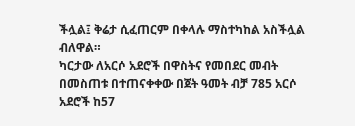ችሏል፤ ቅሬታ ሲፈጠርም በቀላሉ ማስተካከል አስችሏል ብለዋል።
ካርታው ለአርሶ አደሮች በዋስትና የመበደር መብት በመስጠቱ በተጠናቀቀው በጀት ዓመት ብቻ 785 አርሶ አደሮች ከ57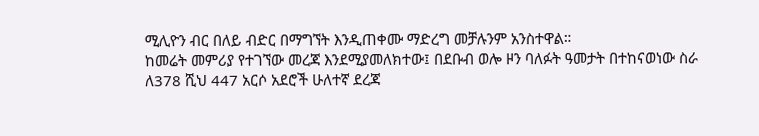ሚሊዮን ብር በለይ ብድር በማግኘት እንዲጠቀሙ ማድረግ መቻሉንም አንስተዋል።
ከመሬት መምሪያ የተገኘው መረጃ እንደሚያመለክተው፤ በደቡብ ወሎ ዞን ባለፉት ዓመታት በተከናወነው ስራ ለ378 ሺህ 447 አርሶ አደሮች ሁለተኛ ደረጃ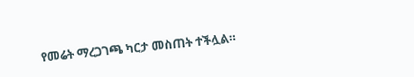የመሬት ማረጋገጫ ካርታ መስጠት ተችሏል።